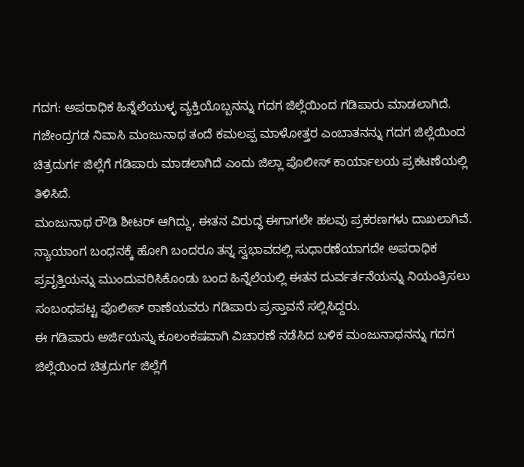ಗದಗ: ಅಪರಾಧಿಕ ಹಿನ್ನೆಲೆಯುಳ್ಳ ವ್ಯಕ್ತಿಯೊಬ್ಬನನ್ನು ಗದಗ ಜಿಲ್ಲೆಯಿಂದ ಗಡಿಪಾರು ಮಾಡಲಾಗಿದೆ. ಗಜೇಂದ್ರಗಡ ನಿವಾಸಿ ಮಂಜುನಾಥ ತಂದೆ ಕಮಲಪ್ಪ ಮಾಳೋತ್ತರ ಎಂಬಾತನನ್ನು ಗದಗ ಜಿಲ್ಲೆಯಿಂದ ಚಿತ್ರದುರ್ಗ ಜಿಲ್ಲೆಗೆ ಗಡಿಪಾರು ಮಾಡಲಾಗಿದೆ ಎಂದು ಜಿಲ್ಲಾ ಪೊಲೀಸ್ ಕಾರ್ಯಾಲಯ ಪ್ರಕಟಣೆಯಲ್ಲಿ ತಿಳಿಸಿದೆ.
ಮಂಜುನಾಥ ರೌಡಿ ಶೀಟರ್ ಆಗಿದ್ದು, ಈತನ ವಿರುದ್ಧ ಈಗಾಗಲೇ ಹಲವು ಪ್ರಕರಣಗಳು ದಾಖಲಾಗಿವೆ. ನ್ಯಾಯಾಂಗ ಬಂಧನಕ್ಕೆ ಹೋಗಿ ಬಂದರೂ ತನ್ನ ಸ್ವಭಾವದಲ್ಲಿ ಸುಧಾರಣೆಯಾಗದೇ ಅಪರಾಧಿಕ ಪ್ರವೃತ್ತಿಯನ್ನು ಮುಂದುವರಿಸಿಕೊಂಡು ಬಂದ ಹಿನ್ನೆಲೆಯಲ್ಲಿ ಈತನ ದುರ್ವರ್ತನೆಯನ್ನು ನಿಯಂತ್ರಿಸಲು ಸಂಬಂಧಪಟ್ಟ ಪೊಲೀಸ್ ಠಾಣೆಯವರು ಗಡಿಪಾರು ಪ್ರಸ್ತಾವನೆ ಸಲ್ಲಿಸಿದ್ದರು.
ಈ ಗಡಿಪಾರು ಅರ್ಜಿಯನ್ನು ಕೂಲಂಕಷವಾಗಿ ವಿಚಾರಣೆ ನಡೆಸಿದ ಬಳಿಕ ಮಂಜುನಾಥನನ್ನು ಗದಗ ಜಿಲ್ಲೆಯಿಂದ ಚಿತ್ರದುರ್ಗ ಜಿಲ್ಲೆಗೆ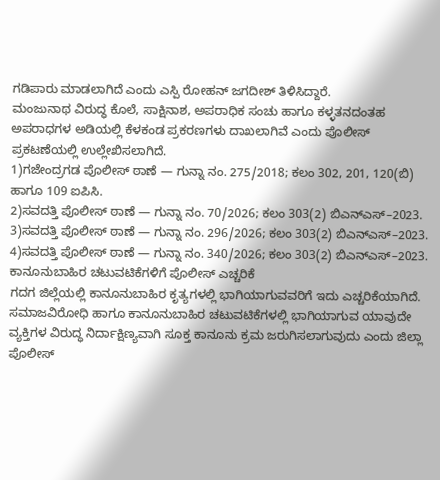ಗಡಿಪಾರು ಮಾಡಲಾಗಿದೆ ಎಂದು ಎಸ್ಪಿ ರೋಹನ್ ಜಗದೀಶ್ ತಿಳಿಸಿದ್ದಾರೆ.
ಮಂಜುನಾಥ ವಿರುದ್ಧ ಕೊಲೆ, ಸಾಕ್ಷಿನಾಶ, ಅಪರಾಧಿಕ ಸಂಚು ಹಾಗೂ ಕಳ್ಳತನದಂತಹ ಅಪರಾಧಗಳ ಅಡಿಯಲ್ಲಿ ಕೆಳಕಂಡ ಪ್ರಕರಣಗಳು ದಾಖಲಾಗಿವೆ ಎಂದು ಪೊಲೀಸ್ ಪ್ರಕಟಣೆಯಲ್ಲಿ ಉಲ್ಲೇಖಿಸಲಾಗಿದೆ.
1)ಗಜೇಂದ್ರಗಡ ಪೊಲೀಸ್ ಠಾಣೆ — ಗುನ್ನಾ ನಂ. 275/2018; ಕಲಂ 302, 201, 120(ಬಿ) ಹಾಗೂ 109 ಐಪಿಸಿ.
2)ಸವದತ್ತಿ ಪೊಲೀಸ್ ಠಾಣೆ — ಗುನ್ನಾ ನಂ. 70/2026; ಕಲಂ 303(2) ಬಿಎನ್ಎಸ್–2023.
3)ಸವದತ್ತಿ ಪೊಲೀಸ್ ಠಾಣೆ — ಗುನ್ನಾ ನಂ. 296/2026; ಕಲಂ 303(2) ಬಿಎನ್ಎಸ್–2023.
4)ಸವದತ್ತಿ ಪೊಲೀಸ್ ಠಾಣೆ — ಗುನ್ನಾ ನಂ. 340/2026; ಕಲಂ 303(2) ಬಿಎನ್ಎಸ್–2023.
ಕಾನೂನುಬಾಹಿರ ಚಟುವಟಿಕೆಗಳಿಗೆ ಪೊಲೀಸ್ ಎಚ್ಚರಿಕೆ
ಗದಗ ಜಿಲ್ಲೆಯಲ್ಲಿ ಕಾನೂನುಬಾಹಿರ ಕೃತ್ಯಗಳಲ್ಲಿ ಭಾಗಿಯಾಗುವವರಿಗೆ ಇದು ಎಚ್ಚರಿಕೆಯಾಗಿದೆ. ಸಮಾಜವಿರೋಧಿ ಹಾಗೂ ಕಾನೂನುಬಾಹಿರ ಚಟುವಟಿಕೆಗಳಲ್ಲಿ ಭಾಗಿಯಾಗುವ ಯಾವುದೇ ವ್ಯಕ್ತಿಗಳ ವಿರುದ್ಧ ನಿರ್ದಾಕ್ಷಿಣ್ಯವಾಗಿ ಸೂಕ್ತ ಕಾನೂನು ಕ್ರಮ ಜರುಗಿಸಲಾಗುವುದು ಎಂದು ಜಿಲ್ಲಾ ಪೊಲೀಸ್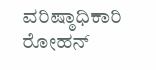ವರಿಷ್ಠಾಧಿಕಾರಿ ರೋಹನ್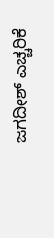ಜಗದೀಶ್ ಎಚ್ಚರಿಕೆ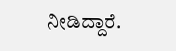ನೀಡಿದ್ದಾರೆ.